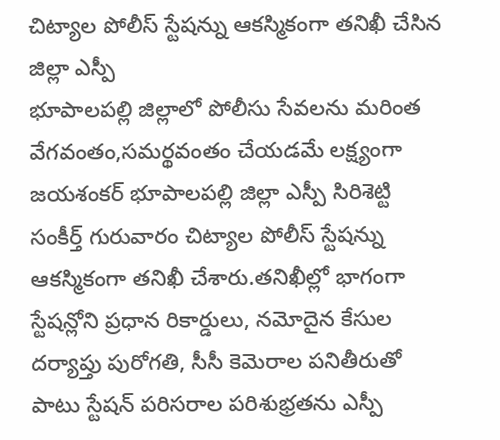చిట్యాల పోలీస్ స్టేషన్ను ఆకస్మికంగా తనిఖీ చేసిన జిల్లా ఎస్పీ
భూపాలపల్లి జిల్లాలో పోలీసు సేవలను మరింత వేగవంతం,సమర్థవంతం చేయడమే లక్ష్యంగా జయశంకర్ భూపాలపల్లి జిల్లా ఎస్పీ సిరిశెట్టి సంకీర్త్ గురువారం చిట్యాల పోలీస్ స్టేషన్ను ఆకస్మికంగా తనిఖీ చేశారు.తనిఖీల్లో భాగంగా స్టేషన్లోని ప్రధాన రికార్డులు, నమోదైన కేసుల దర్యాప్తు పురోగతి, సీసీ కెమెరాల పనితీరుతో పాటు స్టేషన్ పరిసరాల పరిశుభ్రతను ఎస్పీ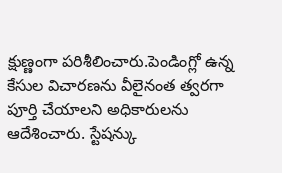క్షుణ్ణంగా పరిశీలించారు.పెండింగ్లో ఉన్న కేసుల విచారణను వీలైనంత త్వరగా పూర్తి చేయాలని అధికారులను ఆదేశించారు. స్టేషన్కు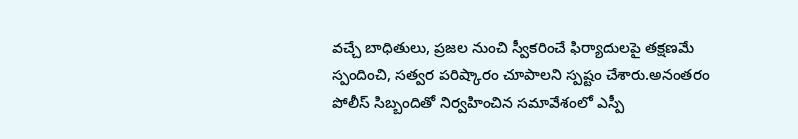వచ్చే బాధితులు, ప్రజల నుంచి స్వీకరించే ఫిర్యాదులపై తక్షణమే స్పందించి, సత్వర పరిష్కారం చూపాలని స్పష్టం చేశారు.అనంతరం పోలీస్ సిబ్బందితో నిర్వహించిన సమావేశంలో ఎస్పీ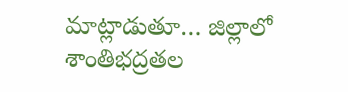మాట్లాడుతూ… జిల్లాలో శాంతిభద్రతల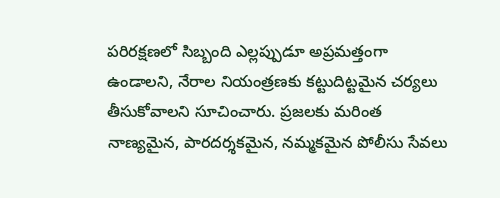పరిరక్షణలో సిబ్బంది ఎల్లప్పుడూ అప్రమత్తంగా ఉండాలని, నేరాల నియంత్రణకు కట్టుదిట్టమైన చర్యలు తీసుకోవాలని సూచించారు. ప్రజలకు మరింత నాణ్యమైన, పారదర్శకమైన, నమ్మకమైన పోలీసు సేవలు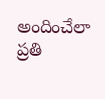అందించేలా ప్రతి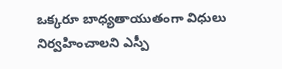ఒక్కరూ బాధ్యతాయుతంగా విధులు నిర్వహించాలని ఎస్పీ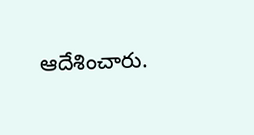ఆదేశించారు.